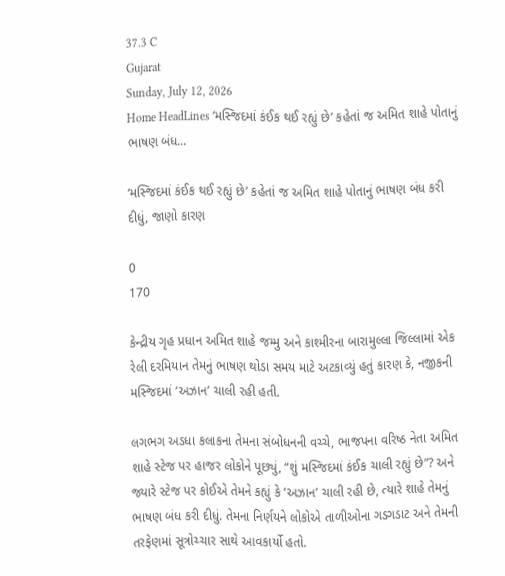37.3 C
Gujarat
Sunday, July 12, 2026
Home HeadLines ‘મસ્જિદમાં કંઈક થઈ રહ્યું છે’ કહેતાં જ અમિત શાહે પોતાનું ભાષણ બંધ...

‘મસ્જિદમાં કંઈક થઈ રહ્યું છે’ કહેતાં જ અમિત શાહે પોતાનું ભાષણ બંધ કરી દીધું, જાણો કારણ

0
170

કેન્દ્રીય ગૃહ પ્રધાન અમિત શાહે જમ્મુ અને કાશ્મીરના બારામુલ્લા જિલ્લામાં એક રેલી દરમિયાન તેમનું ભાષણ થોડા સમય માટે અટકાવ્યું હતું કારણ કે, નજીકની મસ્જિદમાં ‘અઝાન’ ચાલી રહી હતી.

લગભગ અડધા કલાકના તેમના સંબોધનની વચ્ચે, ભાજપના વરિષ્ઠ નેતા અમિત શાહે સ્ટેજ પર હાજર લોકોને પૂછ્યું, “શું મસ્જિદમાં કંઈક ચાલી રહ્યું છે”? અને જ્યારે સ્ટેજ પર કોઈએ તેમને કહ્યું કે ‘અઝાન’ ચાલી રહી છે, ત્યારે શાહે તેમનું ભાષણ બંધ કરી દીધું. તેમના નિર્ણયને લોકોએ તાળીઓના ગડગડાટ અને તેમની તરફેણમાં સૂત્રોચ્ચાર સાથે આવકાર્યો હતો.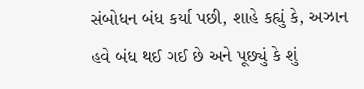સંબોધન બંધ કર્યા પછી, શાહે કહ્યું કે, અઝાન હવે બંધ થઈ ગઈ છે અને પૂછ્યું કે શું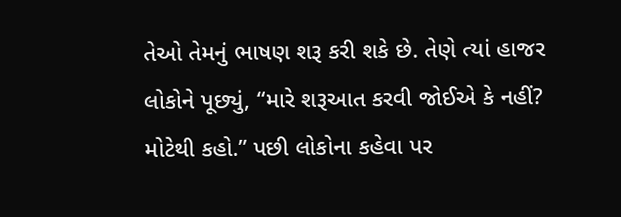તેઓ તેમનું ભાષણ શરૂ કરી શકે છે. તેણે ત્યાં હાજર લોકોને પૂછ્યું, “મારે શરૂઆત કરવી જોઈએ કે નહીં? મોટેથી કહો.” પછી લોકોના કહેવા પર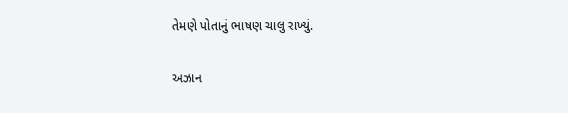તેમણે પોતાનું ભાષણ ચાલુ રાખ્યું.

અઝાન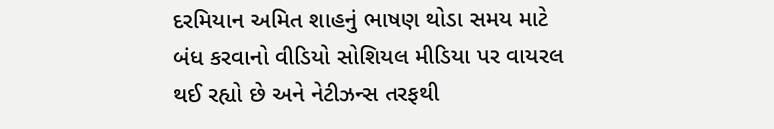દરમિયાન અમિત શાહનું ભાષણ થોડા સમય માટે બંધ કરવાનો વીડિયો સોશિયલ મીડિયા પર વાયરલ થઈ રહ્યો છે અને નેટીઝન્સ તરફથી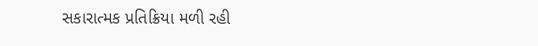સકારાત્મક પ્રતિક્રિયા મળી રહી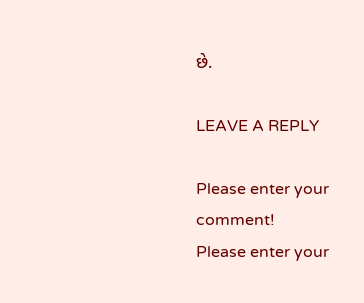છે.

LEAVE A REPLY

Please enter your comment!
Please enter your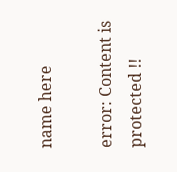name here

error: Content is protected !!